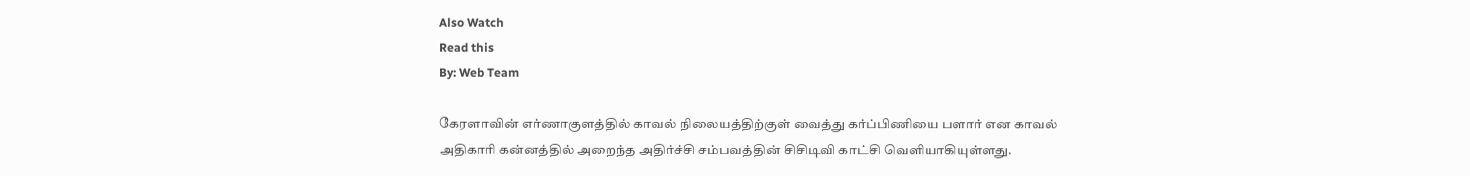Also Watch
Read this
By: Web Team

கேரளாவின் எர்ணாகுளத்தில் காவல் நிலையத்திற்குள் வைத்து கர்ப்பிணியை பளார் என காவல் அதிகாரி கன்னத்தில் அறைந்த அதிர்ச்சி சம்பவத்தின் சிசிடிவி காட்சி வெளியாகியுள்ளது.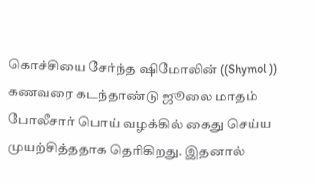கொச்சியை சேர்ந்த ஷிமோலின் ((Shymol )) கணவரை கடந்தாண்டு ஜூலை மாதம் போலீசார் பொய் வழக்கில் கைது செய்ய முயற்சித்ததாக தெரிகிறது. இதனால்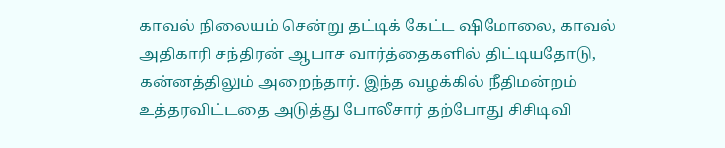காவல் நிலையம் சென்று தட்டிக் கேட்ட ஷிமோலை, காவல் அதிகாரி சந்திரன் ஆபாச வார்த்தைகளில் திட்டியதோடு, கன்னத்திலும் அறைந்தார். இந்த வழக்கில் நீதிமன்றம் உத்தரவிட்டதை அடுத்து போலீசார் தற்போது சிசிடிவி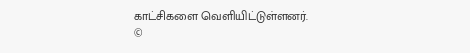காட்சிகளை வெளியிட்டுள்ளனர்.
©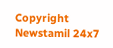Copyright Newstamil 24x7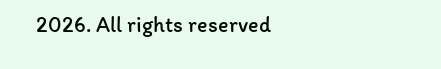2026. All rights reserved